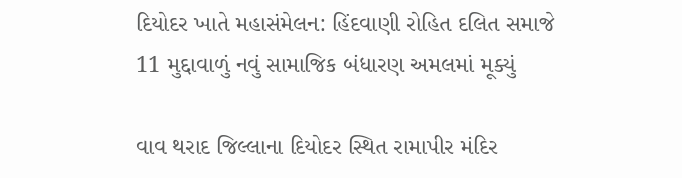દિયોદર ખાતે મહાસંમેલન: હિંદવાણી રોહિત દલિત સમાજે 11 મુદ્દાવાળું નવું સામાજિક બંધારણ અમલમાં મૂક્યું

વાવ થરાદ જિલ્લાના દિયોદર સ્થિત રામાપીર મંદિર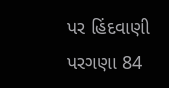પર હિંદવાણી પરગણા 84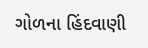ગોળના હિંદવાણી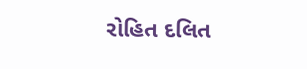રોહિત દલિત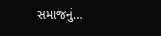સમાજનું…